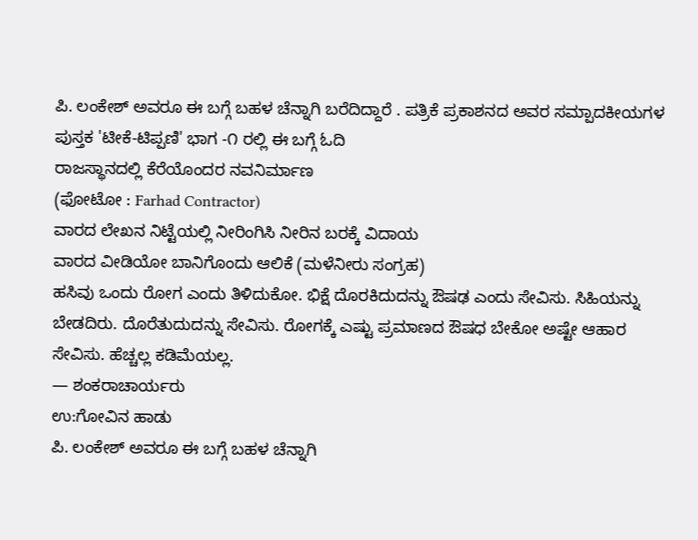ಪಿ. ಲಂಕೇಶ್ ಅವರೂ ಈ ಬಗ್ಗೆ ಬಹಳ ಚೆನ್ನಾಗಿ ಬರೆದಿದ್ದಾರೆ . ಪತ್ರಿಕೆ ಪ್ರಕಾಶನದ ಅವರ ಸಮ್ಪಾದಕೀಯಗಳ ಪುಸ್ತಕ 'ಟೀಕೆ-ಟಿಪ್ಪಣಿ' ಭಾಗ -೧ ರಲ್ಲಿ ಈ ಬಗ್ಗೆ ಓದಿ
ರಾಜಸ್ಥಾನದಲ್ಲಿ ಕೆರೆಯೊಂದರ ನವನಿರ್ಮಾಣ
(ಫೋಟೋ : Farhad Contractor)
ವಾರದ ಲೇಖನ ನಿಟ್ಟೆಯಲ್ಲಿ ನೀರಿಂಗಿಸಿ ನೀರಿನ ಬರಕ್ಕೆ ವಿದಾಯ
ವಾರದ ವೀಡಿಯೋ ಬಾನಿಗೊಂದು ಆಲಿಕೆ (ಮಳೆನೀರು ಸಂಗ್ರಹ)
ಹಸಿವು ಒಂದು ರೋಗ ಎಂದು ತಿಳಿದುಕೋ. ಭಿಕ್ಷೆ ದೊರಕಿದುದನ್ನು ಔಷಢ ಎಂದು ಸೇವಿಸು. ಸಿಹಿಯನ್ನು ಬೇಡದಿರು. ದೊರೆತುದುದನ್ನು ಸೇವಿಸು. ರೋಗಕ್ಕೆ ಎಷ್ಟು ಪ್ರಮಾಣದ ಔಷಧ ಬೇಕೋ ಅಷ್ಟೇ ಆಹಾರ ಸೇವಿಸು. ಹೆಚ್ಚಲ್ಲ ಕಡಿಮೆಯಲ್ಲ.
— ಶಂಕರಾಚಾರ್ಯರು
ಉ:ಗೋವಿನ ಹಾಡು
ಪಿ. ಲಂಕೇಶ್ ಅವರೂ ಈ ಬಗ್ಗೆ ಬಹಳ ಚೆನ್ನಾಗಿ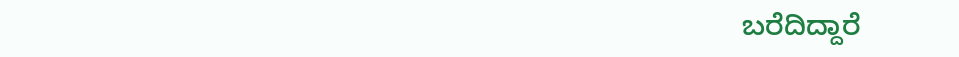ಬರೆದಿದ್ದಾರೆ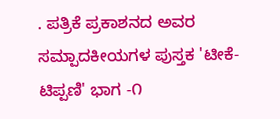. ಪತ್ರಿಕೆ ಪ್ರಕಾಶನದ ಅವರ ಸಮ್ಪಾದಕೀಯಗಳ ಪುಸ್ತಕ 'ಟೀಕೆ-ಟಿಪ್ಪಣಿ' ಭಾಗ -೧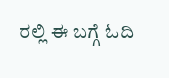ರಲ್ಲಿ ಈ ಬಗ್ಗೆ ಓದಿ